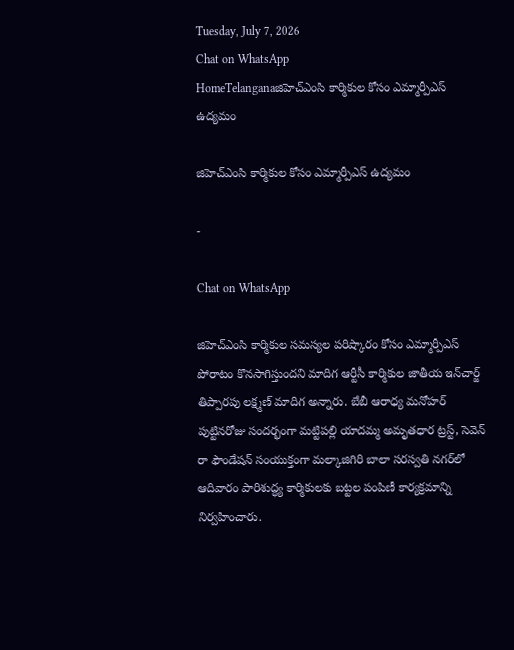Tuesday, July 7, 2026
Chat on WhatsApp
HomeTelanganaజిహెచ్ఎంసి కార్మికుల కోసం ఎమ్మార్పీఎస్ ఉద్యమం

జిహెచ్ఎంసి కార్మికుల కోసం ఎమ్మార్పీఎస్ ఉద్యమం

-

Chat on WhatsApp

జిహెచ్ఎంసి కార్మికుల సమస్యల పరిష్కారం కోసం ఎమ్మార్పీఎస్ పోరాటం కొనసాగిస్తుందని మాదిగ ఆర్టీసీ కార్మికుల జాతీయ ఇన్‌చార్జ్ తిప్పారపు లక్ష్మణ్ మాదిగ అన్నారు. బేబీ ఆరాధ్య మనోహర్ పుట్టినరోజు సందర్భంగా మట్టిపల్లి యాదమ్మ అమృతధార ట్రస్ట్, సెవెన్ రా ఫౌండేషన్ సంయుక్తంగా మల్కాజిగిరి బాలా సరస్వతి నగర్‌లో ఆదివారం పారిశుద్ధ్య కార్మికులకు బట్టల పంపిణీ కార్యక్రమాన్ని నిర్వహించారు.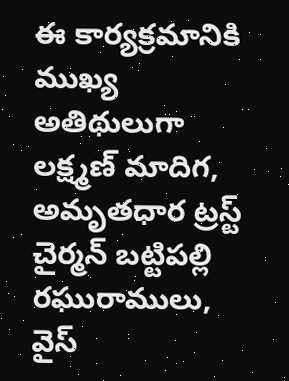ఈ కార్యక్రమానికి ముఖ్య అతిథులుగా లక్ష్మణ్ మాదిగ, అమృతధార ట్రస్ట్ చైర్మన్ బట్టిపల్లి రఘురాములు, వైస్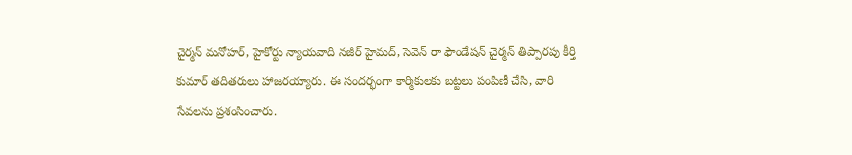చైర్మన్ మనోహర్, హైకోర్టు న్యాయవాది నజీర్ హైమద్, సెవెన్ రా ఫౌండేషన్ చైర్మన్ తిప్పారపు కీర్తి కుమార్ తదితరులు హాజరయ్యారు. ఈ సందర్భంగా కార్మికులకు బట్టలు పంపిణీ చేసి, వారి సేవలను ప్రశంసించారు.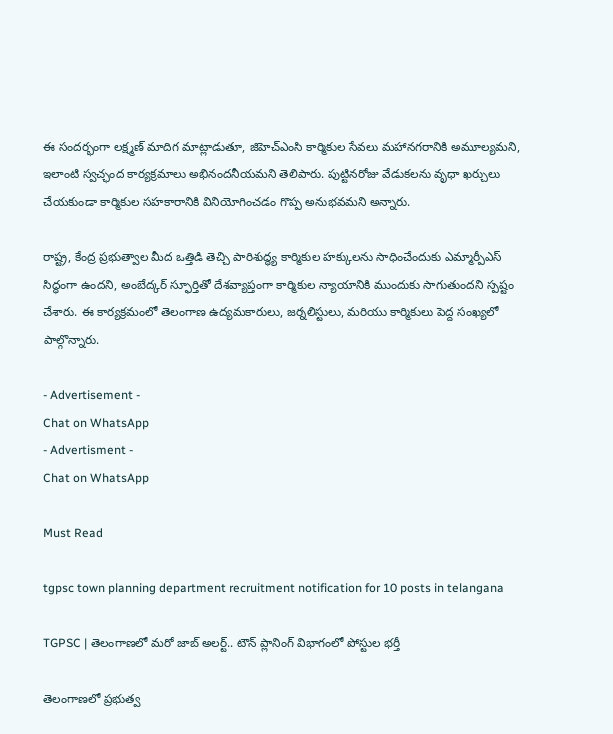ఈ సందర్భంగా లక్ష్మణ్ మాదిగ మాట్లాడుతూ, జిహెచ్ఎంసి కార్మికుల సేవలు మహానగరానికి అమూల్యమని, ఇలాంటి స్వచ్ఛంద కార్యక్రమాలు అభినందనీయమని తెలిపారు. పుట్టినరోజు వేడుకలను వృధా ఖర్చులు చేయకుండా కార్మికుల సహకారానికి వినియోగించడం గొప్ప అనుభవమని అన్నారు.

రాష్ట్ర, కేంద్ర ప్రభుత్వాల మీద ఒత్తిడి తెచ్చి పారిశుద్ధ్య కార్మికుల హక్కులను సాధించేందుకు ఎమ్మార్పీఎస్ సిద్ధంగా ఉందని, అంబేద్కర్ స్ఫూర్తితో దేశవ్యాప్తంగా కార్మికుల న్యాయానికి ముందుకు సాగుతుందని స్పష్టం చేశారు. ఈ కార్యక్రమంలో తెలంగాణ ఉద్యమకారులు, జర్నలిస్టులు, మరియు కార్మికులు పెద్ద సంఖ్యలో పాల్గొన్నారు.

- Advertisement -
Chat on WhatsApp
- Advertisment -
Chat on WhatsApp

Must Read

tgpsc town planning department recruitment notification for 10 posts in telangana

TGPSC | తెలంగాణలో మరో జాబ్ అలర్ట్.. టౌన్ ప్లానింగ్ విభాగంలో పోస్టుల భర్తీ

తెలంగాణలో ప్రభుత్వ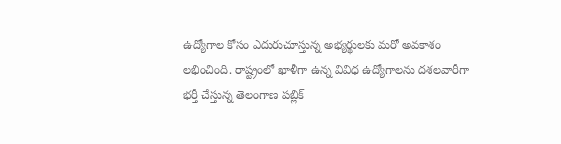ఉద్యోగాల కోసం ఎదురుచూస్తున్న అభ్యర్థులకు మరో అవకాశం లభించింది. రాష్ట్రంలో ఖాళీగా ఉన్న వివిధ ఉద్యోగాలను దశలవారీగా భర్తీ చేస్తున్న తెలంగాణ పబ్లిక్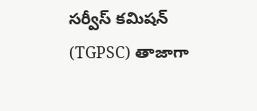సర్వీస్ కమిషన్ (TGPSC) తాజాగా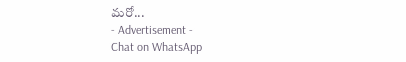మరో...
- Advertisement -
Chat on WhatsApp